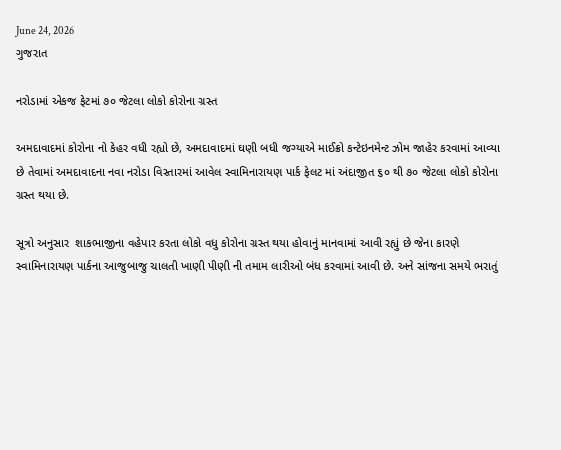June 24, 2026
ગુજરાત

નરોડામાં એકજ ફેટમાં ૭૦ જેટલા લોકો કોરોના ગ્રસ્ત

અમદાવાદમાં કોરોના નો કેહર વધી રહ્યો છે, અમદાવાદમાં ઘણી બધી જગ્યાએ માઈક્રો કન્ટેઇનમેન્ટ ઝોમ જાહેર કરવામાં આવ્યા છે તેવામાં અમદાવાદના નવા નરોડા વિસ્તારમાં આવેલ સ્વામિનારાયણ પાર્ક ફેલટ માં અંદાજીત ૬૦ થી ૭૦ જેટલા લોકો કોરોના ગ્રસ્ત થયા છે.

સૂત્રો અનુસાર  શાકભાજીના વહેપાર કરતા લોકો વધુ કોરોના ગ્રસ્ત થયા હોવાનું માનવામાં આવી રહ્યું છે જેના કારણે સ્વામિનારાયણ પાર્કના આજુબાજુ ચાલતી ખાણી પીણી ની તમામ લારીઓ બંધ કરવામાં આવી છે. અને સાંજના સમયે ભરાતું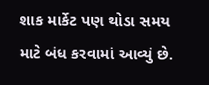શાક માર્કેટ પણ થોડા સમય માટે બંધ કરવામાં આવ્યું છે.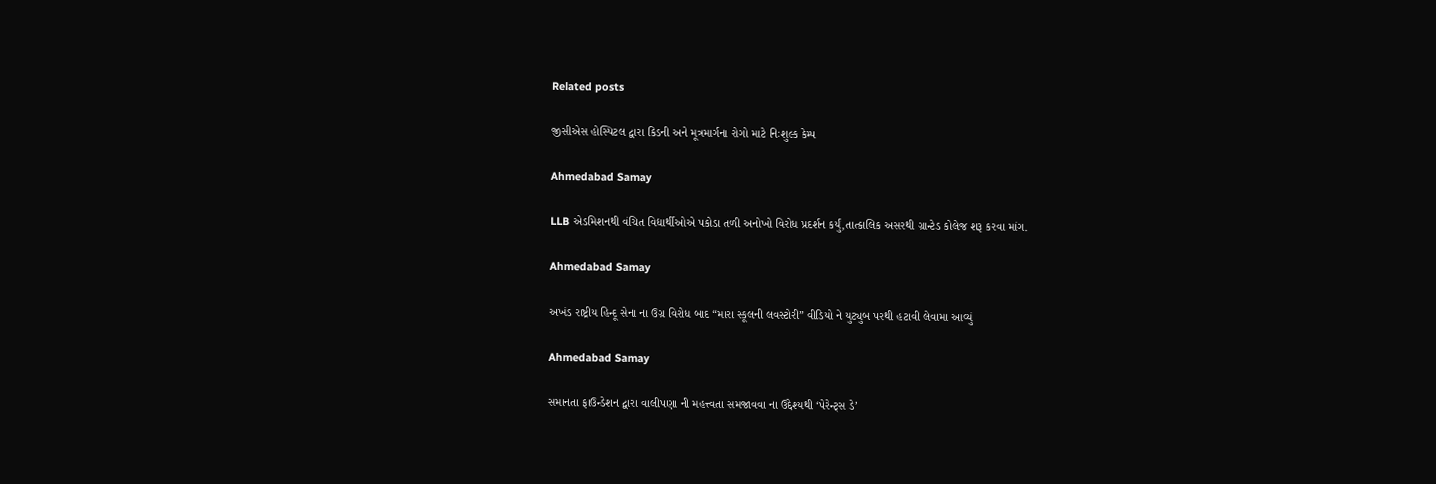Related posts

જીસીએસ હોસ્પિટલ દ્વારા કિડની અને મૂત્રમાર્ગના રોગો માટે નિઃશુલ્ક કેમ્પ

Ahmedabad Samay

LLB એડમિશનથી વંચિત વિદ્યાર્થીઓએ પકોડા તળી અનોખો વિરોધ પ્રદર્શન કર્યું,તાત્કાલિક અસરથી ગ્રાન્ટેડ કોલેજ શરૂ કરવા માંગ.

Ahmedabad Samay

અખંડ રાષ્ટ્રીય હિન્દૂ સેના ના ઉગ્ર વિરોધ બાદ “મારા સ્કૂલની લવસ્ટોરી” વીડિયો ને યુટ્યુબ પરથી હટાવી લેવામા આવ્યું

Ahmedabad Samay

સમાનતા ફાઉન્ડેશન દ્વારા વાલીપણા ની મહત્ત્વતા સમજાવવા ના ઉદ્દેશ્યથી ‘પેરેન્ટ્સ ડે’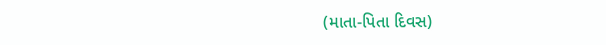(માતા-પિતા દિવસ)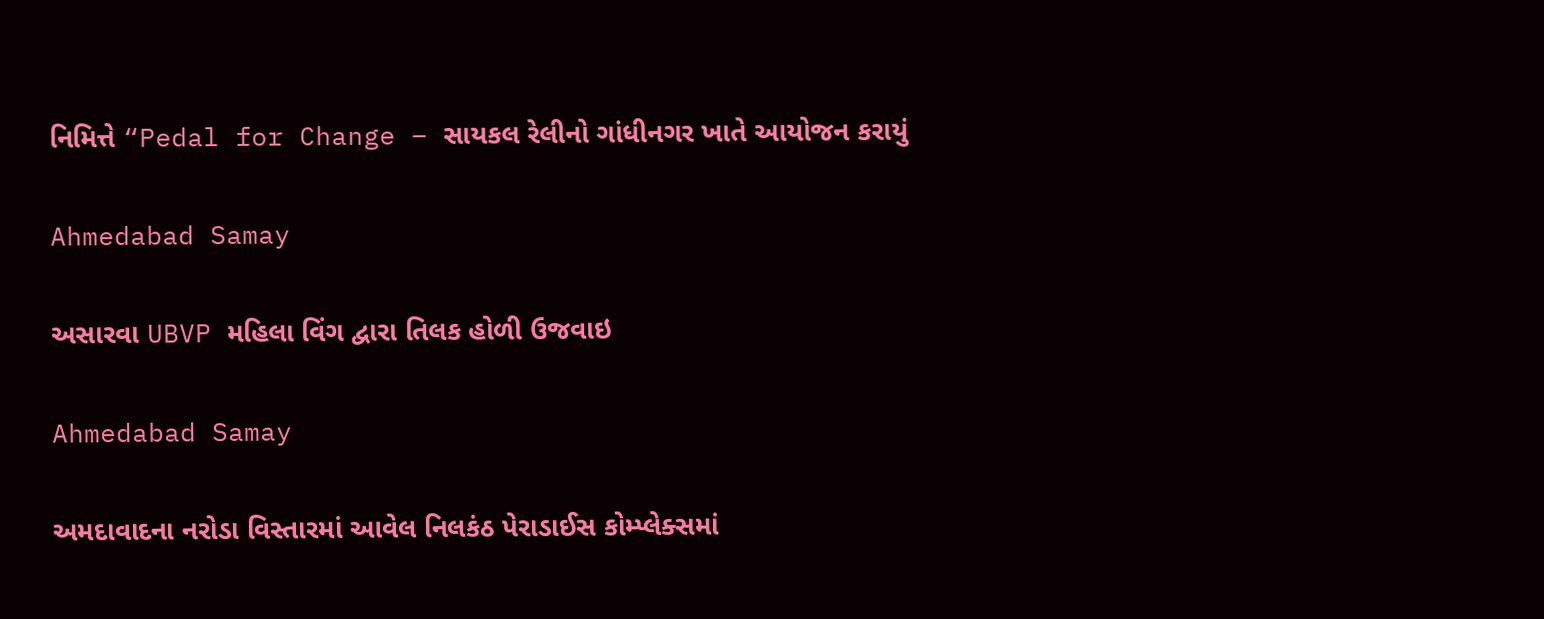નિમિત્તે “Pedal for Change – સાયકલ રેલીનો ગાંધીનગર ખાતે આયોજન કરાયું

Ahmedabad Samay

અસારવા UBVP મહિલા વિંગ દ્વારા તિલક હોળી ઉજવાઇ

Ahmedabad Samay

અમદાવાદના નરોડા વિસ્તારમાં આવેલ નિલકંઠ પેરાડાઈસ કોમ્પ્લેક્સમાં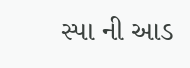સ્પા ની આડ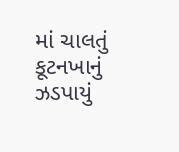માં ચાલતું કૂટનખાનું ઝડપાયું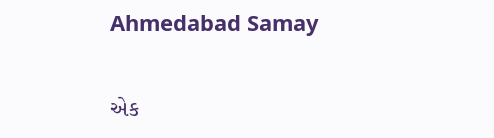Ahmedabad Samay

એક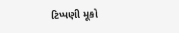ટિપ્પણી મૂકો